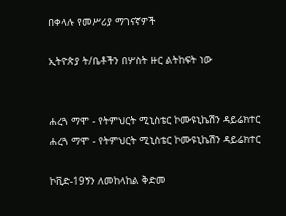በቀላሉ የመሥሪያ ማገናኛዎች

ኢትዮጵያ ት/ቤቶችን በሦስት ዙር ልትከፍት ነው


ሐረጓ ማሞ - የትምህርት ሚኒስቴር ኮሙዩኒኬሽን ዳይሬክተር
ሐረጓ ማሞ - የትምህርት ሚኒስቴር ኮሙዩኒኬሽን ዳይሬክተር

ኮቪድ-19ኝን ለመከላከል ቅድመ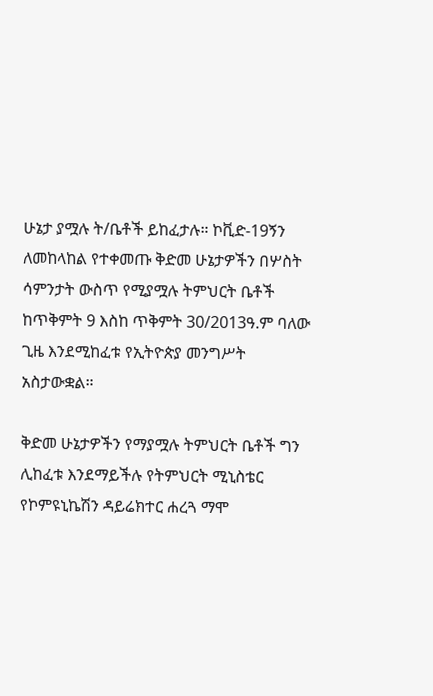ሁኔታ ያሟሉ ት/ቤቶች ይከፈታሉ። ኮቪድ-19ኝን ለመከላከል የተቀመጡ ቅድመ ሁኔታዎችን በሦስት ሳምንታት ውስጥ የሚያሟሉ ትምህርት ቤቶች ከጥቅምት 9 እስከ ጥቅምት 30/2013ዓ.ም ባለው ጊዜ እንደሚከፈቱ የኢትዮጵያ መንግሥት አስታውቋል።

ቅድመ ሁኔታዎችን የማያሟሉ ትምህርት ቤቶች ግን ሊከፈቱ እንደማይችሉ የትምህርት ሚኒስቴር የኮምዩኒኬሽን ዳይሬክተር ሐረጓ ማሞ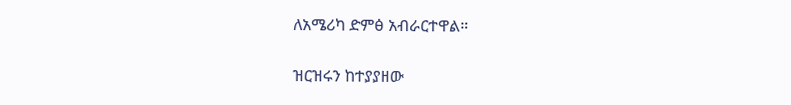ለአሜሪካ ድምፅ አብራርተዋል።

ዝርዝሩን ከተያያዘው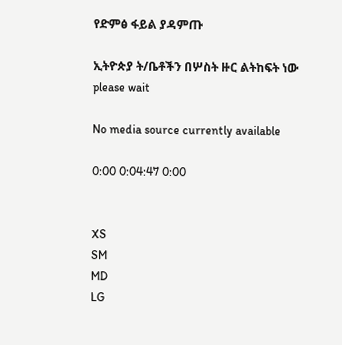የድምፅ ፋይል ያዳምጡ

ኢትዮጵያ ት/ቤቶችን በሦስት ዙር ልትከፍት ነው
please wait

No media source currently available

0:00 0:04:47 0:00


XS
SM
MD
LG